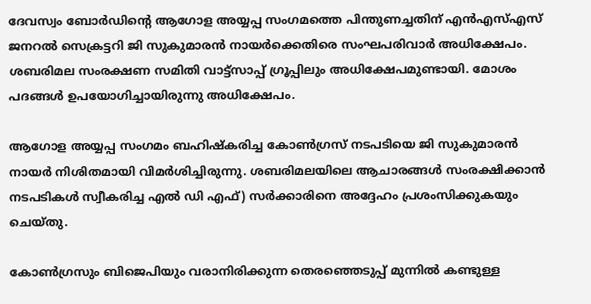ദേവസ്വം ബോര്‍ഡിന്റെ ആഗോള അയ്യപ്പ സംഗമത്തെ പിന്തുണച്ചതിന് എന്‍എസ്എസ് ജനറല്‍ സെക്രട്ടറി ജി സുകുമാരന്‍ നായര്‍ക്കെതിരെ സംഘപരിവാർ അധിക്ഷേപം. ശബരിമല സംരക്ഷണ സമിതി വാട്ട്‌സാപ്പ് ഗ്രൂപ്പിലും അധിക്ഷേപമുണ്ടായി. മോശം പദങ്ങള്‍ ഉപയോഗിച്ചായിരുന്നു അധിക്ഷേപം.

ആഗോള അയ്യപ്പ സംഗമം ബഹിഷ്‌കരിച്ച കോണ്‍ഗ്രസ് നടപടിയെ ജി സുകുമാരൻ നായർ നിശിതമായി വിമര്‍ശിച്ചിരുന്നു. ശബരിമലയിലെ ആചാരങ്ങള്‍ സംരക്ഷിക്കാന്‍ നടപടികള്‍ സ്വീകരിച്ച എല്‍ ഡി എഫ്) സര്‍ക്കാരിനെ അദ്ദേഹം പ്രശംസിക്കുകയും ചെയ്തു.

കോണ്‍ഗ്രസും ബിജെപിയും വരാനിരിക്കുന്ന തെരഞ്ഞെടുപ്പ് മുന്നില്‍ കണ്ടുള്ള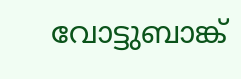വോട്ടുബാങ്ക്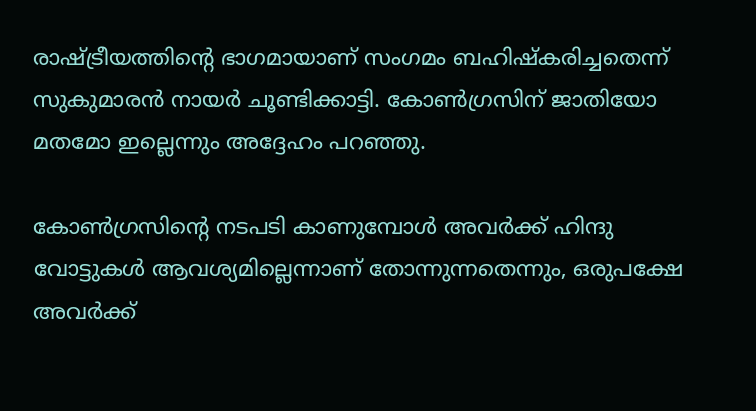രാഷ്ട്രീയത്തിന്റെ ഭാഗമായാണ് സംഗമം ബഹിഷ്‌കരിച്ചതെന്ന് സുകുമാരന്‍ നായര്‍ ചൂണ്ടിക്കാട്ടി. കോണ്‍ഗ്രസിന് ജാതിയോ മതമോ ഇല്ലെന്നും അദ്ദേഹം പറഞ്ഞു.

കോണ്‍ഗ്രസിന്റെ നടപടി കാണുമ്പോള്‍ അവര്‍ക്ക് ഹിന്ദു വോട്ടുകള്‍ ആവശ്യമില്ലെന്നാണ് തോന്നുന്നതെന്നും, ഒരുപക്ഷേ അവര്‍ക്ക്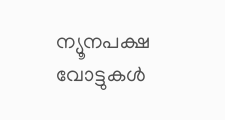ന്യൂനപക്ഷ വോട്ടുകള്‍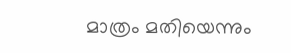മാത്രം മതിയെന്നും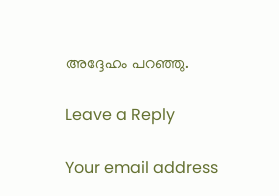അദ്ദേഹം പറഞ്ഞു.

Leave a Reply

Your email address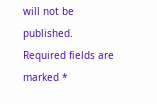will not be published. Required fields are marked *